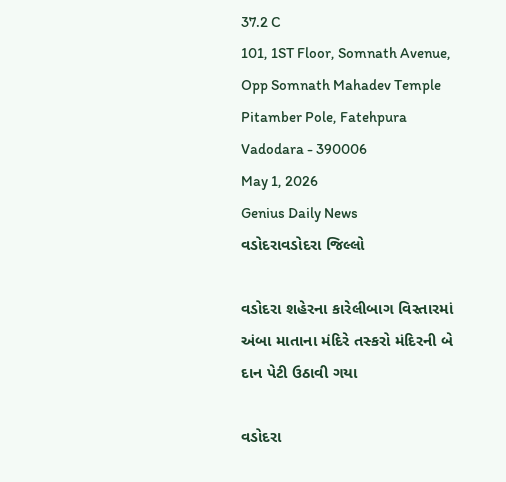37.2 C
101, 1ST Floor, Somnath Avenue, Opp Somnath Mahadev Temple Pitamber Pole, Fatehpura Vadodara - 390006
May 1, 2026
Genius Daily News
વડોદરાવડોદરા જિલ્લો

વડોદરા શહેરના કારેલીબાગ વિસ્તારમાં અંબા માતાના મંદિરે તસ્કરો મંદિરની બે દાન પેટી ઉઠાવી ગયા

વડોદરા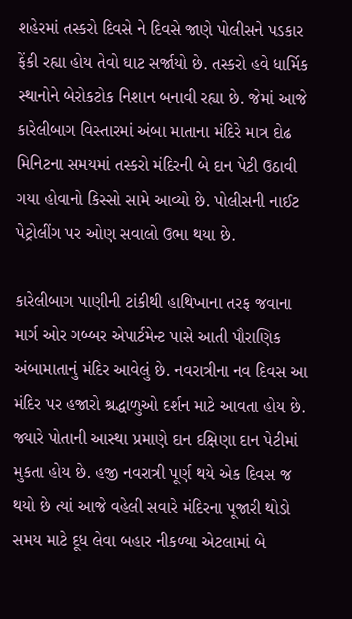શહેરમાં તસ્કરો દિવસે ને દિવસે જાણે પોલીસને પડકાર ફેંકી રહ્યા હોય તેવો ઘાટ સર્જાયો છે. તસ્કરો હવે ધાર્મિક સ્થાનોને બેરોકટોક નિશાન બનાવી રહ્યા છે. જેમાં આજે કારેલીબાગ વિસ્તારમાં અંબા માતાના મંદિરે માત્ર દોઢ મિનિટના સમયમાં તસ્કરો મંદિરની બે દાન પેટી ઉઠાવી ગયા હોવાનો કિસ્સો સામે આવ્યો છે. પોલીસની નાઈટ પેટ્રોલીંગ પર ઓણ સવાલો ઉભા થયા છે.

કારેલીબાગ પાણીની ટાંકીથી હાથિખાના તરફ જવાના માર્ગ ઓર ગબ્બર એપાર્ટમેન્ટ પાસે આતી પૌરાણિક અંબામાતાનું મંદિર આવેલું છે. નવરાત્રીના નવ દિવસ આ મંદિર પર હજારો શ્રદ્ધાળુઓ દર્શન માટે આવતા હોય છે. જ્યારે પોતાની આસ્થા પ્રમાણે દાન દક્ષિણા દાન પેટીમાં મુકતા હોય છે. હજી નવરાત્રી પૂર્ણ થયે એક દિવસ જ થયો છે ત્યાં આજે વહેલી સવારે મંદિરના પૂજારી થોડો સમય માટે દૂધ લેવા બહાર નીકળ્યા એટલામાં બે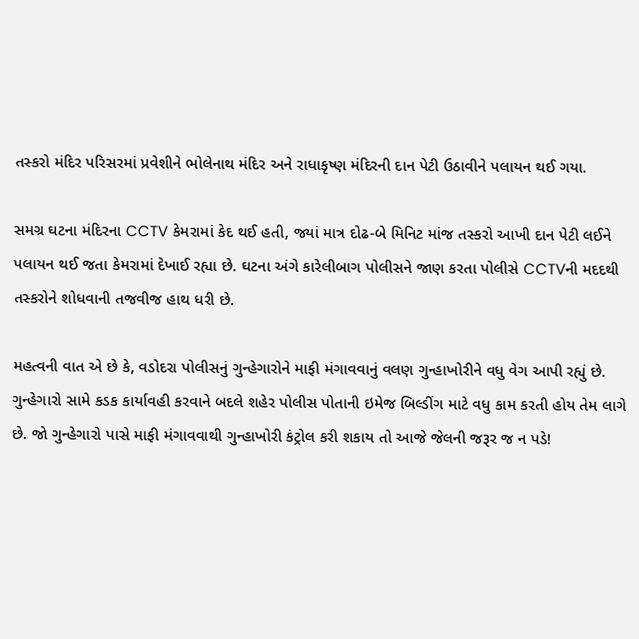તસ્કરો મંદિર પરિસરમાં પ્રવેશીને ભોલેનાથ મંદિર અને રાધાકૃષ્ણ મંદિરની દાન પેટી ઉઠાવીને પલાયન થઈ ગયા.

સમગ્ર ઘટના મંદિરના CCTV કેમરામાં કેદ થઈ હતી, જ્યાં માત્ર દોઢ-બે મિનિટ માંજ તસ્કરો આખી દાન પેટી લઈને પલાયન થઈ જતા કેમરામાં દેખાઈ રહ્યા છે. ઘટના અંગે કારેલીબાગ પોલીસને જાણ કરતા પોલીસે CCTVની મદદથી તસ્કરોને શોધવાની તજવીજ હાથ ધરી છે.

મહત્વની વાત એ છે કે, વડોદરા પોલીસનું ગુન્હેગારોને માફી મંગાવવાનું વલણ ગુન્હાખોરીને વધુ વેગ આપી રહ્યું છે. ગુન્હેગારો સામે કડક કાર્યાવહી કરવાને બદલે શહેર પોલીસ પોતાની ઇમેજ બિલ્ડીંગ માટે વધુ કામ કરતી હોય તેમ લાગે છે. જો ગુન્હેગારો પાસે માફી મંગાવવાથી ગુન્હાખોરી કંટ્રોલ કરી શકાય તો આજે જેલની જરૂર જ ન પડે!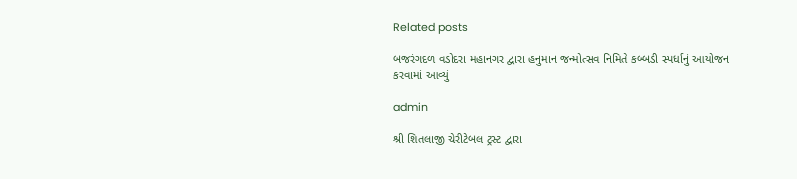Related posts

બજરંગદળ વડોદરા મહાનગર દ્વારા હનુમાન જન્મોત્સવ નિમિતે કબ્બડી સ્પર્ધાનું આયોજન કરવામાં આવ્યું

admin

શ્રી શિતલાજી ચેરીટેબલ ટ્રસ્ટ દ્વારા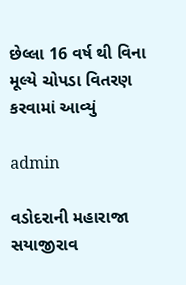છેલ્લા 16 વર્ષ થી વિના મૂલ્યે ચોપડા વિતરણ કરવામાં આવ્યું

admin

વડોદરાની મહારાજા સયાજીરાવ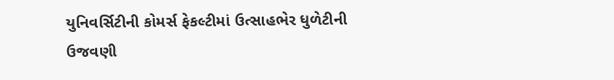યુનિવર્સિટીની કોમર્સ ફેકલ્ટીમાં ઉત્સાહભેર ધુળેટીની ઉજવણી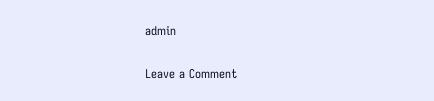admin

Leave a Comment